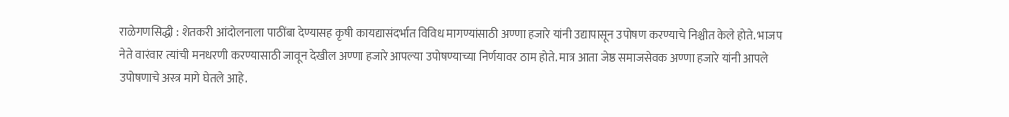राळेगणसिद्धी : शेतकरी आंदोलनाला पाठींबा देण्यासह कृषी कायद्यासंदर्भात विविध मागण्यांसाठी अण्णा हजारे यांनी उद्यापासून उपोषण करण्याचे निश्चीत केले होते. भाजप नेते वारंवार त्यांची मनधरणी करण्यासाठी जावून देखील अण्णा हजारे आपल्या उपोषण्याच्या निर्णयावर ठाम होते. मात्र आता जेष्ठ समाजसेवक अण्णा हजारे यांनी आपले उपोषणाचे अस्त्र मागे घेतले आहे.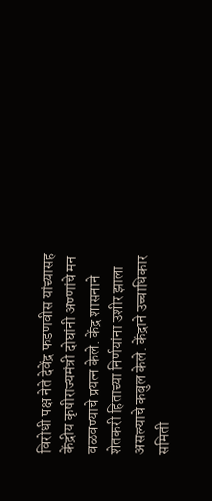विरोधी पक्ष नेते देवेंद्र फडणवीस यांच्यासह केंद्रीय कृषीराज्यमंत्री दोघांनी अण्णांचे मन वळवण्याचे प्रयत्न केले. केंद्र शासनाने शेतकरी हिताच्या निर्णयांना उशीर झाला असल्याचे कबुल केले. केंद्राने उच्चाधिकार समिती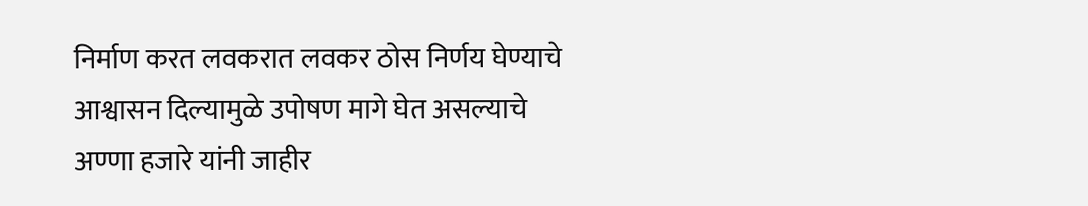निर्माण करत लवकरात लवकर ठोस निर्णय घेण्याचे आश्वासन दिल्यामुळे उपोषण मागे घेत असल्याचे अण्णा हजारे यांनी जाहीर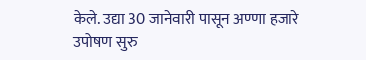केले. उद्या 30 जानेवारी पासून अण्णा हजारे उपोषण सुरु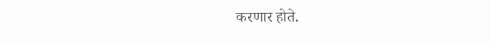करणार होते.